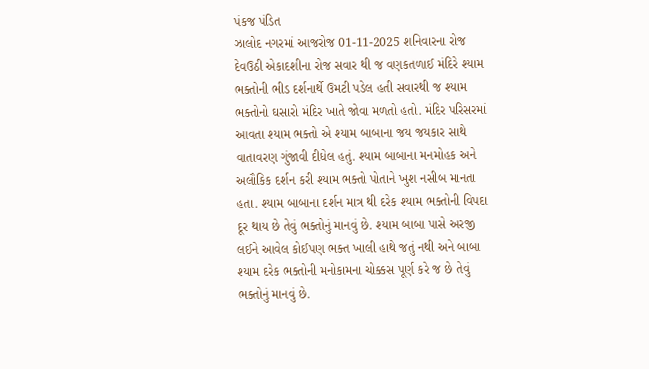પંકજ પંડિત
ઝાલોદ નગરમાં આજરોજ 01-11-2025 શનિવારના રોજ દેવઉઠી એકાદશીના રોજ સવાર થી જ વણકતળાઈ મંદિરે શ્યામ ભક્તોની ભીડ દર્શનાર્થે ઉમટી પડેલ હતી સવારથી જ શ્યામ ભક્તોનો ઘસારો મંદિર ખાતે જોવા મળતો હતો. મંદિર પરિસરમાં આવતા શ્યામ ભક્તો એ શ્યામ બાબાના જય જયકાર સાથે વાતાવરણ ગુંજાવી દીધેલ હતું. શ્યામ બાબાના મનમોહક અને અલૌકિક દર્શન કરી શ્યામ ભક્તો પોતાને ખુશ નસીબ માનતા હતા. શ્યામ બાબાના દર્શન માત્ર થી દરેક શ્યામ ભક્તોની વિપદા દૂર થાય છે તેવું ભક્તોનું માનવું છે. શ્યામ બાબા પાસે અરજી લઈને આવેલ કોઈપણ ભક્ત ખાલી હાથે જતું નથી અને બાબા શ્યામ દરેક ભક્તોની મનોકામના ચોક્કસ પૂર્ણ કરે જ છે તેવું ભક્તોનું માનવું છે.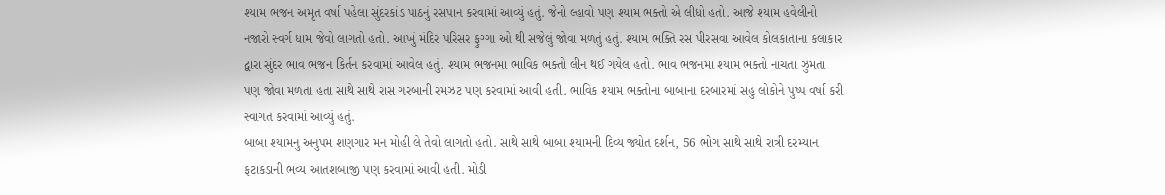શ્યામ ભજન અમૃત વર્ષા પહેલા સુંદરકાંડ પાઠનું રસપાન કરવામાં આવ્યું હતું. જેનો લ્હાવો પણ શ્યામ ભક્તો એ લીધો હતો. આજે શ્યામ હવેલીનો નજારો સ્વર્ગ ધામ જેવો લાગતો હતો. આખું મંદિર પરિસર ફુગ્ગા ઓ થી સજેલું જોવા મળતું હતું. શ્યામ ભક્તિ રસ પીરસવા આવેલ કોલકાતાના કલાકાર દ્વારા સુંદર ભાવ ભજન કિર્તન કરવામાં આવેલ હતું. શ્યામ ભજનમા ભાવિક ભક્તો લીન થઈ ગયેલ હતો. ભાવ ભજનમા શ્યામ ભક્તો નાચતા ઝુમતા પણ જોવા મળતા હતા સાથે સાથે રાસ ગરબાની રમઝટ પણ કરવામાં આવી હતી. ભાવિક શ્યામ ભક્તોના બાબાના દરબારમાં સહુ લોકોને પુષ્પ વર્ષા કરી સ્વાગત કરવામાં આવ્યું હતું.
બાબા શ્યામનુ અનુપમ શણગાર મન મોહી લે તેવો લાગતો હતો. સાથે સાથે બાબા શ્યામની દિવ્ય જ્યોત દર્શન, 56 ભોગ સાથે સાથે રાત્રી દરમ્યાન ફટાકડાની ભવ્ય આતશબાજી પણ કરવામાં આવી હતી. મોડી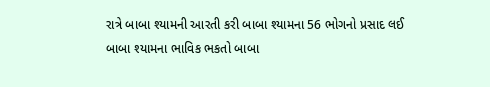રાત્રે બાબા શ્યામની આરતી કરી બાબા શ્યામના 56 ભોગનો પ્રસાદ લઈ બાબા શ્યામના ભાવિક ભકતો બાબા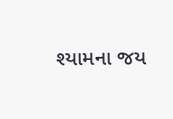શ્યામના જય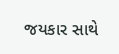જયકાર સાથે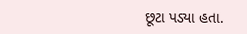છૂટા પડ્યા હતા.